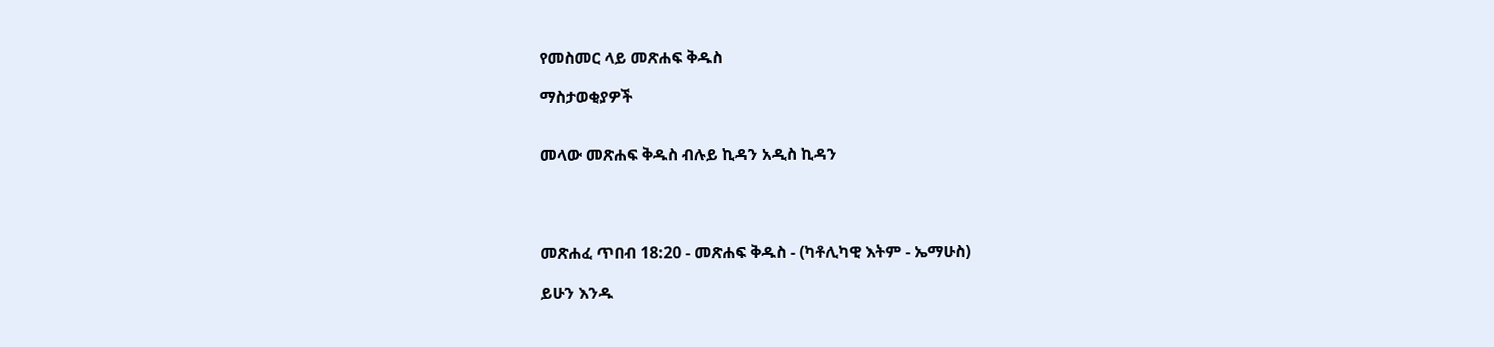የመስመር ላይ መጽሐፍ ቅዱስ

ማስታወቂያዎች


መላው መጽሐፍ ቅዱስ ብሉይ ኪዳን አዲስ ኪዳን




መጽሐፈ ጥበብ 18:20 - መጽሐፍ ቅዱስ - (ካቶሊካዊ እትም - ኤማሁስ)

ይሁን እንዱ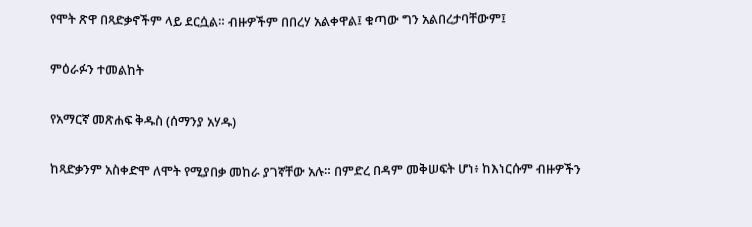የሞት ጽዋ በጻድቃኖችም ላይ ደርሷል። ብዙዎችም በበረሃ አልቀዋል፤ ቁጣው ግን አልበረታባቸውም፤

ምዕራፉን ተመልከት

የአማርኛ መጽሐፍ ቅዱስ (ሰማንያ አሃዱ)

ከጻድቃንም አስቀድሞ ለሞት የሚያበቃ መከራ ያገኛቸው አሉ። በምድረ በዳም መቅሠፍት ሆነ፥ ከእነርሱም ብዙዎችን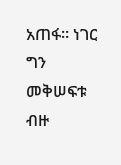አጠፋ። ነገር ግን መቅሠፍቱ ብዙ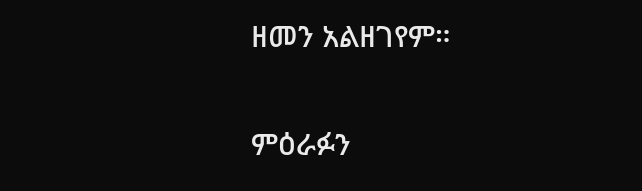ዘመን አልዘገየም።

ምዕራፉን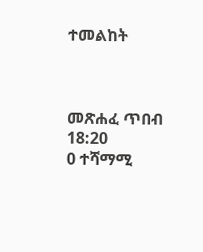ተመልከት



መጽሐፈ ጥበብ 18:20
0 ተሻማሚ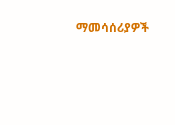ማመሳሰሪያዎች